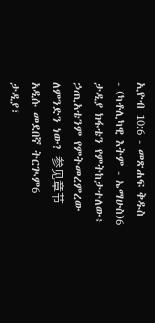ኢዮብ 10:6 - መጽሐፍ ቅዱስ - (ካቶሊካዊ እትም - ኤማሁስ)6 ታዲያ ክፋቴን የምትከታተለው፥ ኃጢአቴንም የምትመረምረው ለምንድን ነው? 参见章节አዲሱ መደበኛ ትርጒም6 ታዲያ፣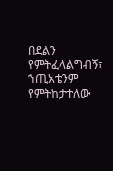በደልን የምትፈላልግብኝ፣ ኀጢአቴንም የምትከታተለው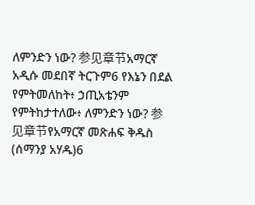ለምንድን ነው? 参见章节አማርኛ አዲሱ መደበኛ ትርጉም6 የእኔን በደል የምትመለከት፥ ኃጢአቴንም የምትከታተለው፥ ለምንድን ነው? 参见章节የአማርኛ መጽሐፍ ቅዱስ (ሰማንያ አሃዱ)6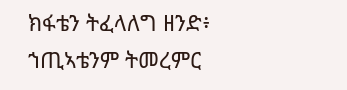ክፋቴን ትፈላለግ ዘንድ፥ ኀጢኣቴንም ትመረምር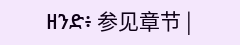ዘንድ፥ 参见章节 |